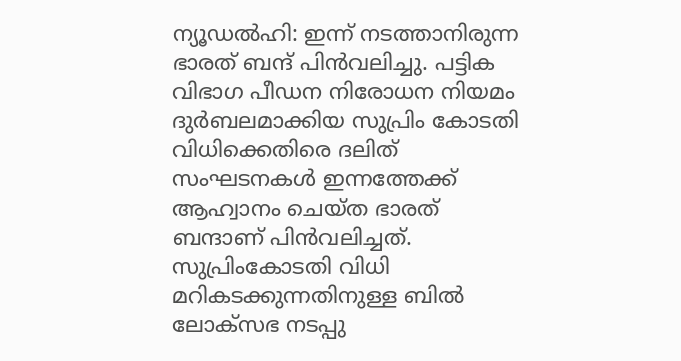ന്യൂഡല്‍ഹി: ഇന്ന് നടത്താനിരുന്ന ഭാരത് ബന്ദ് പിന്‍വലിച്ചു. പട്ടിക വിഭാഗ പീഡന നിരോധന നിയമം ദുര്‍ബലമാക്കിയ സുപ്രിം കോടതി വിധിക്കെതിരെ ദലിത് സംഘടനകള്‍ ഇന്നത്തേക്ക് ആഹ്വാനം ചെയ്ത ഭാരത് ബന്ദാണ് പിന്‍വലിച്ചത്. സുപ്രിംകോടതി വിധി മറികടക്കുന്നതിനുള്ള ബില്‍ ലോക്‌സഭ നടപ്പു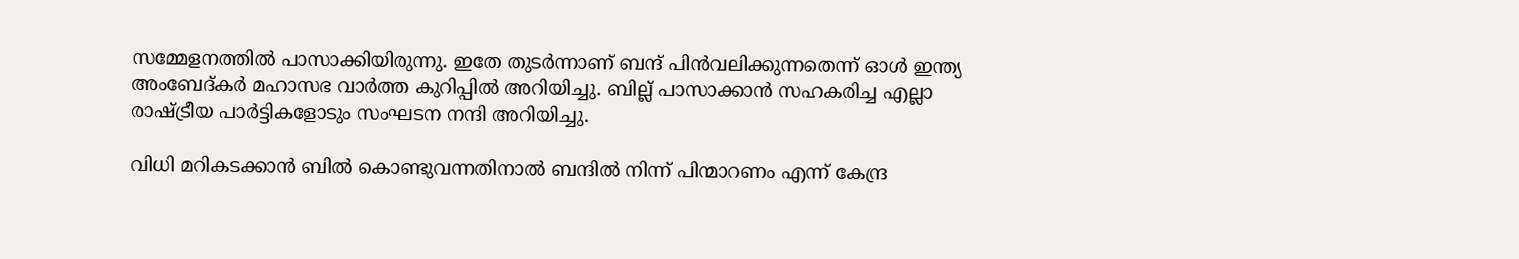സമ്മേളനത്തില്‍ പാസാക്കിയിരുന്നു. ഇതേ തുടര്‍ന്നാണ് ബന്ദ് പിന്‍വലിക്കുന്നതെന്ന് ഓള്‍ ഇന്ത്യ അംബേദ്കര്‍ മഹാസഭ വാര്‍ത്ത കുറിപ്പില്‍ അറിയിച്ചു. ബില്ല് പാസാക്കാന്‍ സഹകരിച്ച എല്ലാ രാഷ്ട്രീയ പാര്‍ട്ടികളോടും സംഘടന നന്ദി അറിയിച്ചു.

വിധി മറികടക്കാന്‍ ബില്‍ കൊണ്ടുവന്നതിനാല്‍ ബന്ദില്‍ നിന്ന് പിന്മാറണം എന്ന് കേന്ദ്ര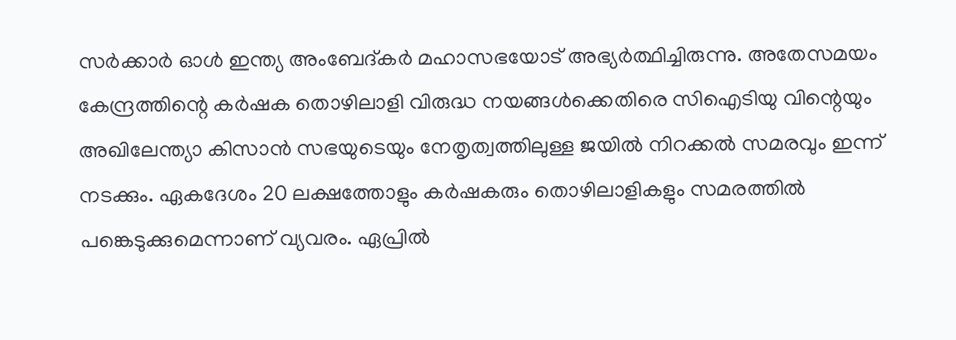സര്‍ക്കാര്‍ ഓള്‍ ഇന്ത്യ അംബേദ്കര്‍ മഹാസഭയോട് അഭ്യര്‍ത്ഥിച്ചിരുന്നു. അതേസമയം കേന്ദ്രത്തിന്റെ കര്‍ഷക തൊഴിലാളി വിരുദ്ധ നയങ്ങള്‍ക്കെതിരെ സിഐടിയു വിന്റെയും അഖിലേന്ത്യാ കിസാന്‍ സഭയുടെയും നേതൃത്വത്തിലുള്ള ജയില്‍ നിറക്കല്‍ സമരവും ഇന്ന് നടക്കും. ഏകദേശം 20 ലക്ഷത്തോളും കര്‍ഷകരും തൊഴിലാളികളും സമരത്തില്‍ പങ്കെടുക്കുമെന്നാണ് വ്യവരം. ഏപ്രില്‍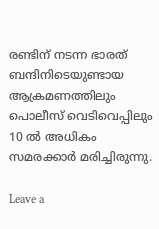രണ്ടിന് നടന്ന ഭാരത് ബന്ദിനിടെയുണ്ടായ ആക്രമണത്തിലും പൊലീസ് വെടിവെപ്പിലും 10 ല്‍ അധികം സമരക്കാര്‍ മരിച്ചിരുന്നു.

Leave a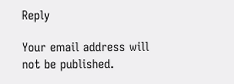Reply

Your email address will not be published.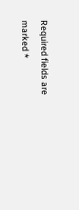Required fields are marked *